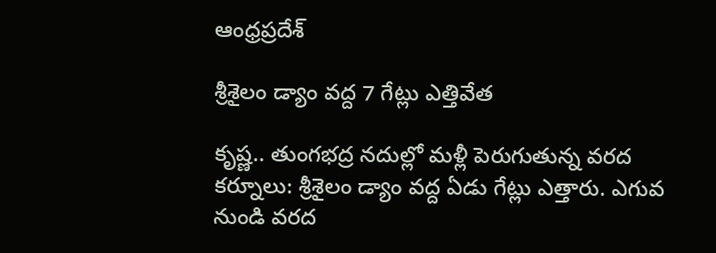ఆంధ్రప్రదేశ్

శ్రీశైలం డ్యాం వద్ద 7 గేట్లు ఎత్తివేత

కృష్ణ.. తుంగభద్ర నదుల్లో మళ్లీ పెరుగుతున్న వరద కర్నూలు: శ్రీశైలం డ్యాం వద్ద ఏడు గేట్లు ఎత్తారు. ఎగువ నుండి వరద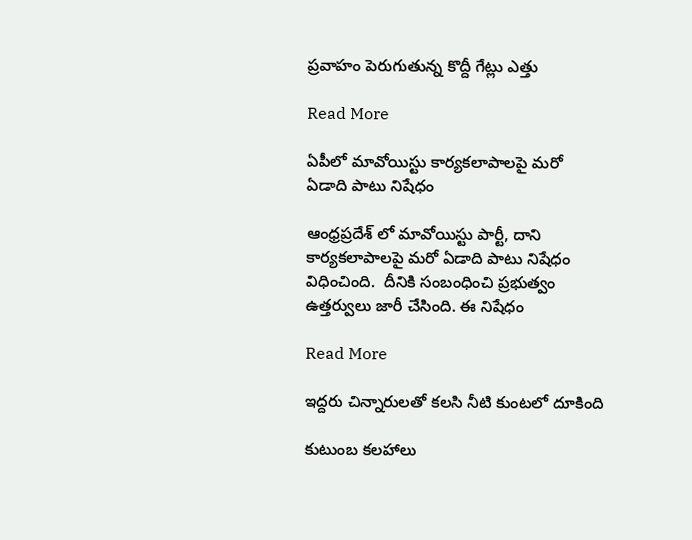ప్రవాహం పెరుగుతున్న కొద్దీ గేట్లు ఎత్తు

Read More

ఏపీలో మావోయిస్టు కార్యకలాపాలపై మరో ఏడాది పాటు నిషేధం

ఆంధ్రప్రదేశ్ లో మావోయిస్టు పార్టీ, దాని కార్యకలాపాలపై మరో ఏడాది పాటు నిషేధం విధించింది.  దీనికి సంబంధించి ప్రభుత్వం ఉత్త‌ర్వులు జారీ చేసింది. ఈ నిషేధం

Read More

ఇద్దరు చిన్నారులతో కలసి నీటి కుంటలో దూకింది

కుటుంబ కలహాలు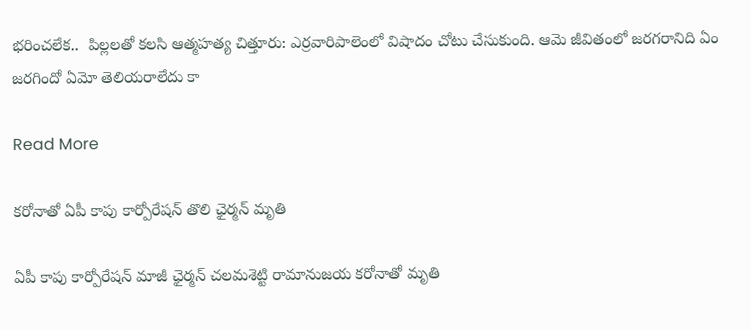భరించలేక..  పిల్లలతో కలసి ఆత్మహత్య చిత్తూరు: ఎర్రవారిపాలెంలో విషాదం చోటు చేసుకుంది. ఆమె జీవితంలో జరగరానిది ఏం జరగిందో ఏమో తెలియరాలేదు కా

Read More

కరోనాతో ఏపీ కాపు కార్పోరేషన్ తొలి ఛైర్మన్ మృతి

ఏపీ కాపు కార్పోరేషన్ మాజీ ఛైర్మన్ చలమశెట్టి రామానుజయ కరోనాతో మృతి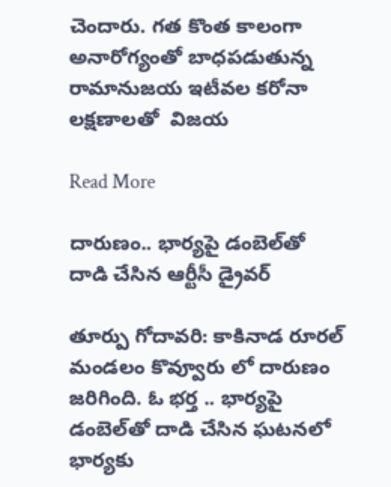చెందారు. గత కొంత కాలంగా అనారోగ్యంతో బాధపడుతున్న రామానుజయ ఇటీవల కరోనా లక్షణాలతో  విజయ

Read More

దారుణం.. భార్యపై డంబెల్‌తో దాడి చేసిన‌ ఆర్టీసీ డ్రైవర్

తూర్పు గోదావ‌రి: కాకినాడ రూరల్ మండలం కొవ్వూరు లో దారుణం జరిగింది. ఓ భర్త .. భార్యపై డంబెల్‌తో దాడి చేసిన ఘ‌ట‌న‌లో భార్య‌కు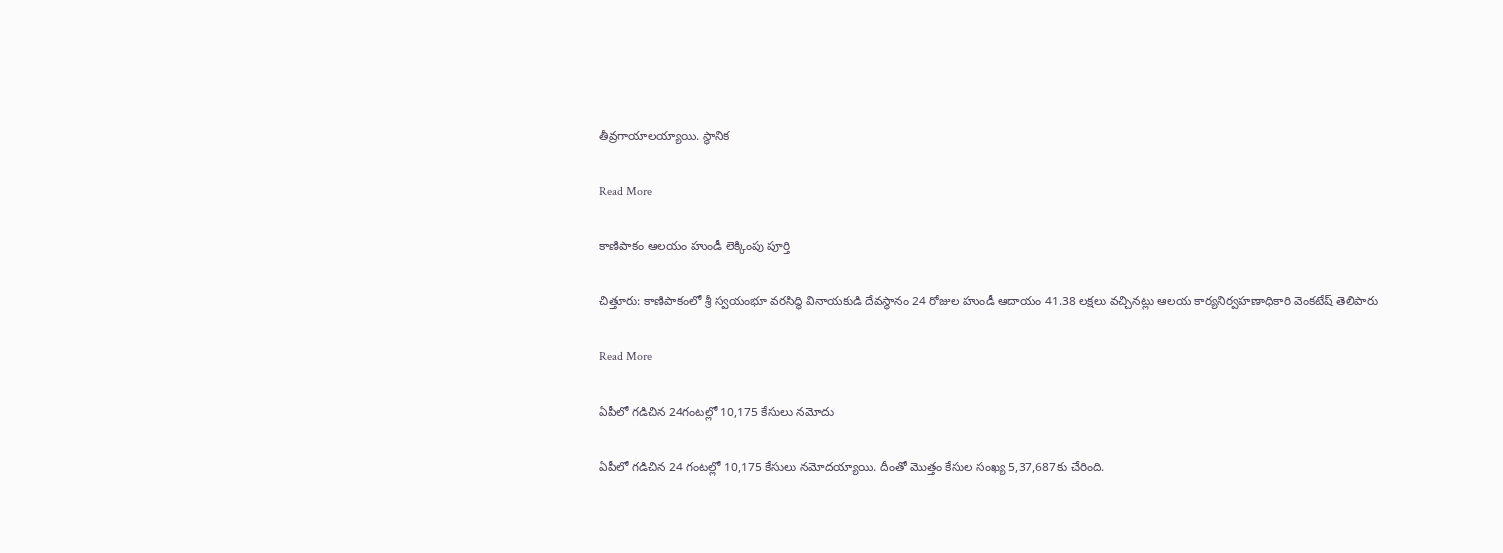తీవ్ర‌గాయాల‌య్యాయి. స్థానిక

Read More

కాణిపాకం ఆల‌యం హుండీ లెక్కింపు పూర్తి

చిత్తూరు: కాణిపాకంలో శ్రీ స్వయంభూ వరసిద్ధి వినాయకుడి దేవ‌స్థానం 24 రోజుల హుండీ ఆదాయం 41.38 లక్షలు వచ్చినట్లు ఆలయ కార్యనిర్వహణాధికారి వెంకటేష్ తెలిపారు

Read More

ఏపీలో గ‌డిచిన 24గంట‌ల్లో 10,175 కేసులు న‌మోదు

ఏపీలో గ‌డిచిన 24 గంట‌ల్లో 10,175 కేసులు న‌మోద‌య్యాయి. దీంతో మొత్తం కేసుల సంఖ్య 5,37,687కు చేరింది.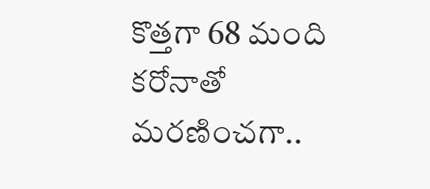కొత్తగా 68 మంది క‌రోనాతో మరణించగా..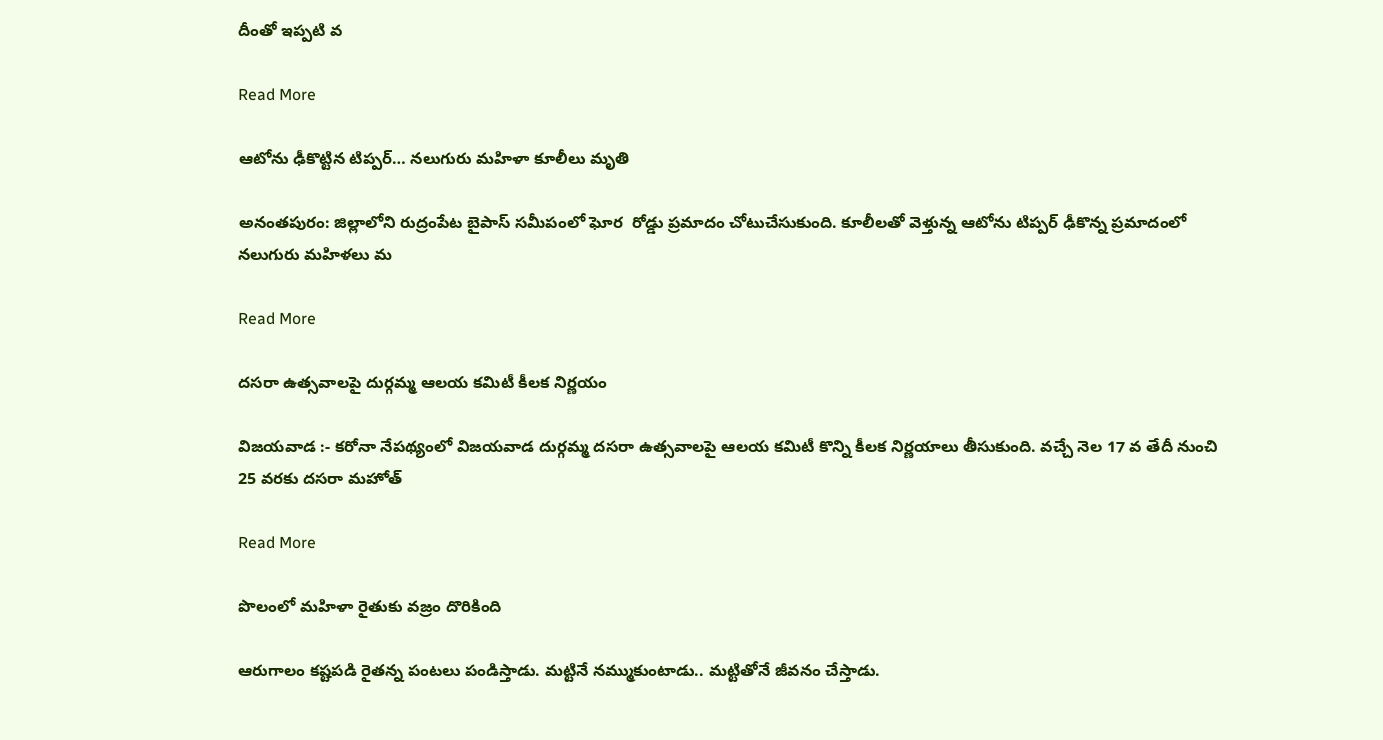దీంతో ఇప్ప‌టి వ

Read More

ఆటోను ఢీకొట్టిన టిప్పర్… నలుగురు మ‌హిళా కూలీలు మృతి

అనంతపురం: జిల్లాలోని రుద్రంపేట బైపాస్ సమీపంలో ఘోర‌  రోడ్డు ప్రమాదం చోటుచేసుకుంది. కూలీలతో వెళ్తున్న ఆటోను టిప్పర్ ఢీకొన్న ప్రమాదంలో నలుగురు మ‌హిళ‌లు మ

Read More

దసరా ఉత్సవాలపై దుర్గమ్మ ఆలయ కమిటీ కీల‌క నిర్ణ‌యం

విజయవాడ :- క‌రోనా నేప‌థ్యంలో విజయవాడ దుర్గమ్మ దసరా ఉత్సవాలపై ఆలయ కమిటీ కొన్ని కీలక నిర్ణయాలు తీసుకుంది‌. వ‌చ్చే నెల 17 వ తేదీ నుంచి 25 వరకు దసరా మహోత్

Read More

పొలంలో మహిళా రైతుకు వజ్రం దొరికింది

ఆరుగాలం కష్టపడి రైతన్న పంటలు పండిస్తాడు. మట్టినే నమ్ముకుంటాడు.. మట్టితోనే జీవనం చేస్తాడు.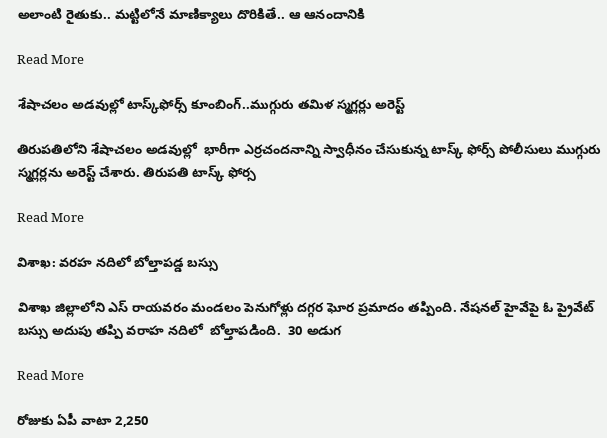అలాంటి రైతుకు.. మట్టిలోనే మాణిక్యాలు దొరికితే.. ఆ ఆనందానికి

Read More

శేషాచలం అడవుల్లో టాస్క్‌ఫోర్స్‌ కూంబింగ్..ముగ్గురు తమిళ స్మగ్లర్లు అరెస్ట్

తిరుపతిలోని శేషాచలం అడవుల్లో  భారీగా ఎర్రచందనాన్ని స్వాధీనం చేసుకున్న టాస్క్ ఫోర్స్ పోలీసులు ముగ్గురు స్మగ్లర్లను అరెస్ట్ చేశారు. తిరుపతి టాస్క్ ఫోర్స

Read More

విశాఖ: వరహ నదిలో బోల్తాపడ్డ బస్సు

విశాఖ జిల్లాలోని ఎస్ రాయవరం మండలం పెనుగోళ్లు దగ్గర ఘోర ప్రమాదం తప్పింది. నేషనల్ హైవేపై ఓ ప్రైవేట్ బస్సు అదుపు తప్పి వరాహ నదిలో  బోల్తాపడింది.  30 అడుగ

Read More

రోజుకు ఏపీ వాటా 2,250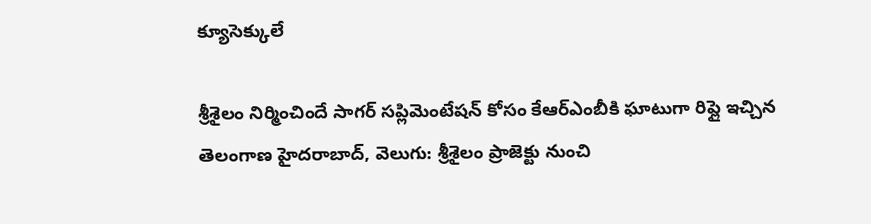క్యూసెక్కులే

శ్రీశైలం నిర్మించిందే సాగర్‌ సప్లిమెంటేషన్‌ కోసం కేఆర్‌ఎంబీకి ఘాటుగా రిప్లై ఇచ్చిన తెలంగాణ హైదరాబాద్‌, వెలుగు: శ్రీశైలం ప్రాజెక్టు నుంచి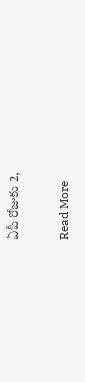ఏపీ రోజుకు 2,

Read More